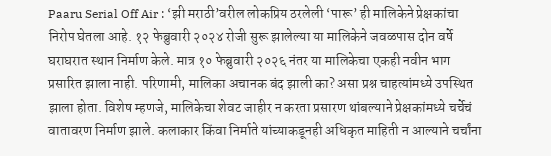Paaru Serial Off Air : ‘झी मराठी’वरील लोकप्रिय ठरलेली ‘पारू’ ही मालिकेने प्रेक्षकांचा निरोप घेतला आहे. १२ फेब्रुवारी २०२४ रोजी सुरू झालेल्या या मालिकेने जवळपास दोन वर्षे घराघरात स्थान निर्माण केले. मात्र १० फेब्रुवारी २०२६ नंतर या मालिकेचा एकही नवीन भाग प्रसारित झाला नाही. परिणामी, मालिका अचानक बंद झाली का? असा प्रश्न चाहत्यांमध्ये उपस्थित झाला होता. विशेष म्हणजे, मालिकेचा शेवट जाहीर न करता प्रसारण थांबल्याने प्रेक्षकांमध्ये चर्चेचं वातावरण निर्माण झाले. कलाकार किंवा निर्माते यांच्याकडूनही अधिकृत माहिती न आल्याने चर्चांना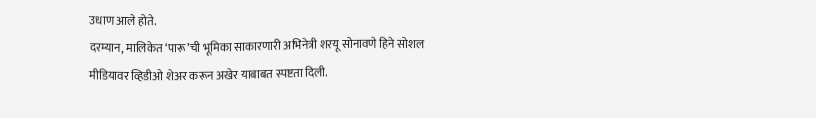उधाण आले होते.
दरम्यान, मालिकेत ‘पारू’ची भूमिका साकारणारी अभिनेत्री शरयू सोनावणे हिने सोशल मीडियावर व्हिडीओ शेअर करून अखेर याबाबत स्पष्टता दिली.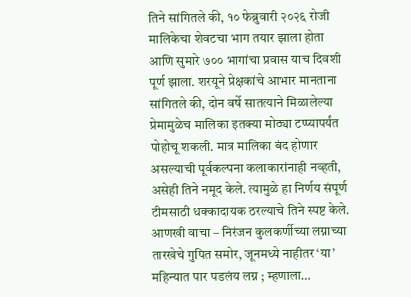तिने सांगितले की, १० फेब्रुवारी २०२६ रोजी मालिकेचा शेवटचा भाग तयार झाला होता आणि सुमारे ७०० भागांचा प्रवास याच दिवशी पूर्ण झाला. शरयूने प्रेक्षकांचे आभार मानताना सांगितले की, दोन वर्षे सातत्याने मिळालेल्या प्रेमामुळेच मालिका इतक्या मोठ्या टप्प्यापर्यंत पोहोचू शकली. मात्र मालिका बंद होणार असल्याची पूर्वकल्पना कलाकारांनाही नव्हती, असेही तिने नमूद केले. त्यामुळे हा निर्णय संपूर्ण टीमसाठी धक्कादायक ठरल्याचे तिने स्पष्ट केले.
आणखी वाचा – निरंजन कुलकर्णीच्या लग्नाच्या तारखेचे गुपित समोर, जूनमध्ये नाहीतर ‘या’ महिन्यात पार पडलंय लग्न ; म्हणाला…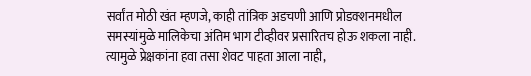सर्वांत मोठी खंत म्हणजे, काही तांत्रिक अडचणी आणि प्रोडक्शनमधील समस्यांमुळे मालिकेचा अंतिम भाग टीव्हीवर प्रसारितच होऊ शकला नाही. त्यामुळे प्रेक्षकांना हवा तसा शेवट पाहता आला नाही,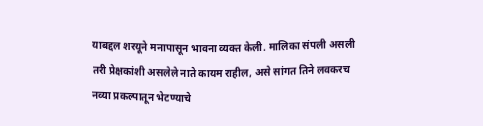याबद्दल शरयूने मनापासून भावना व्यक्त केली. मालिका संपली असली तरी प्रेक्षकांशी असलेले नाते कायम राहील, असे सांगत तिने लवकरच नव्या प्रकल्पातून भेटण्याचे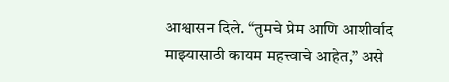आश्वासन दिले. “तुमचे प्रेम आणि आशीर्वाद माझ्यासाठी कायम महत्त्वाचे आहेत,” असे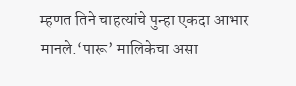म्हणत तिने चाहत्यांचे पुन्हा एकदा आभार मानले.‘पारू’ मालिकेचा असा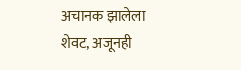अचानक झालेला शेवट, अजूनही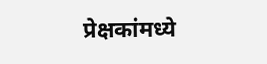प्रेक्षकांमध्ये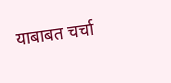याबाबत चर्चा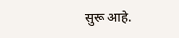सुरू आहे.